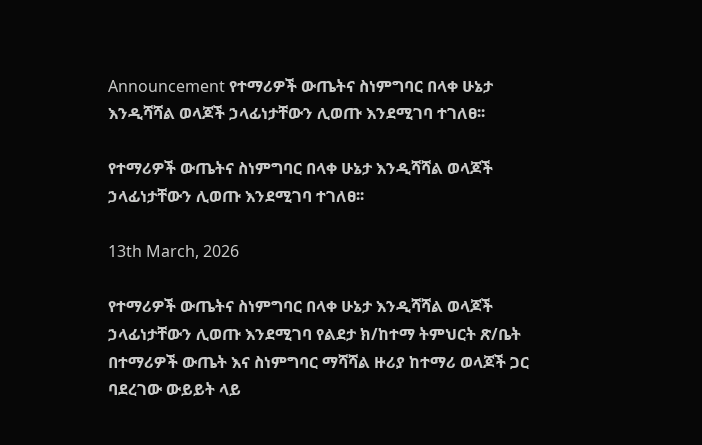Announcement የተማሪዎች ውጤትና ስነምግባር በላቀ ሁኔታ እንዲሻሻል ወላጆች ኃላፊነታቸውን ሊወጡ እንደሚገባ ተገለፀ፡፡

የተማሪዎች ውጤትና ስነምግባር በላቀ ሁኔታ እንዲሻሻል ወላጆች ኃላፊነታቸውን ሊወጡ እንደሚገባ ተገለፀ፡፡

13th March, 2026

የተማሪዎች ውጤትና ስነምግባር በላቀ ሁኔታ እንዲሻሻል ወላጆች ኃላፊነታቸውን ሊወጡ እንደሚገባ የልደታ ክ/ከተማ ትምህርት ጽ/ቤት በተማሪዎች ውጤት እና ስነምግባር ማሻሻል ዙሪያ ከተማሪ ወላጆች ጋር ባደረገው ውይይት ላይ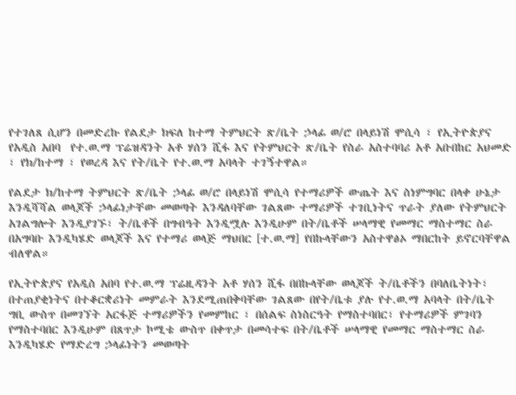የተገለጸ ሲሆን በመድረኩ የልደታ ክፍለ ከተማ ትምህርት ጽ/ቤት ኃላፊ ወ/ሮ በላይነሽ ሞሲሳ ፣ የኢትዮጵያና የአዲስ አበባ  የተ.ወ.ማ ፕሬዝዳንት አቶ ሃሰን ሺፋ እና የትምህርት ጽ/ቤት የስራ አስተባባሪ አቶ አቡበከር አህመድ ፣ የክ/ከተማ ፣ የወረዳ እና የት/ቤት የተ.ወ.ማ አባላት ተገኝተዋል።

የልደታ ክ/ከተማ ትምህርት ጽ/ቤት ኃላፊ ወ/ሮ በላይነሽ ሞሲሳ የተማሪዎች ውጤት እና ስነምግባር በላቀ ሁኔታ እንዲሻሻል ወላጆች ኃላፊነታቸው መወጣት እንዳለባቸው ገልጸው ተማሪዎች ተገቢነትና ጥራት ያለው የትምህርት አገልግሎት እንዲያገኙ፣ ት/ቤቶች በግብዓት እንዲሟሉ እንዲሁም በት/ቤቶች ሠላማዊ የመማር ማስተማር ስራ በአግባቡ እንዲካሄድ ወላጆች እና የተማሪ ወላጅ ማህበር [ተ.ወ.ማ] የበኩላቸውን አስተዋፅኦ ማበርከት ይኖርባቸዋል ብለዋል።

የኢትዮጵያና የአዲስ አበባ የተ.ወ.ማ ፕሬዚዳንት አቶ ሃሰን ሺፋ በበኩላቸው ወላጆች ት/ቤቶችን በባለቤትነት፣ በተጠያቂነትና በተቆርቋሪነት መምራት እንደሚጠበቅባቸው ገልጸው በየት/ቤቱ ያሉ የተ.ወ.ማ አባላት በት/ቤት ግቢ ውስጥ በመገኘት አርፋጅ ተማሪዎችን የመምከር ፣ በሰልፍ ስነስርዓት የማስተባበር፣ የተማሪዎች ምገባን የማስተባበር እንዲሁም በጸጥታ ኮሚቴ ውስጥ በቀጥታ በመሳተፍ በት/ቤቶች ሠላማዊ የመማር ማስተማር ስራ እንዲካሄድ የማድረግ ኃላፊነትን መወጣት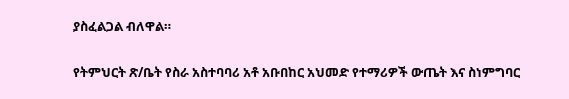ያስፈልጋል ብለዋል።

የትምህርት ጽ/ቤት የስራ አስተባባሪ አቶ አቡበከር አህመድ የተማሪዎች ውጤት እና ስነምግባር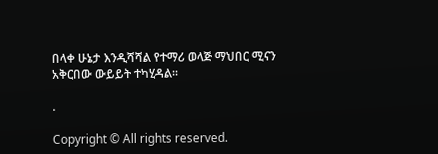በላቀ ሁኔታ እንዲሻሻል የተማሪ ወላጅ ማህበር ሚናን አቅርበው ውይይት ተካሂዳል፡፡

.

Copyright © All rights reserved.